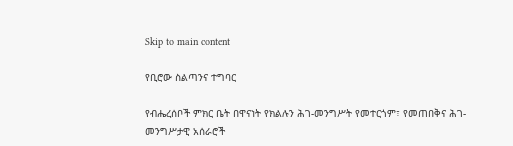Skip to main content

የቢሮው ስልጣንና ተግባር

የብሔረሰቦች ምክር ቤት በዋናነት የክልሉን ሕገ-መንግሥት የመተርጎም፣ የመጠበቅና ሕገ-መንግሥታዊ አሰራሮች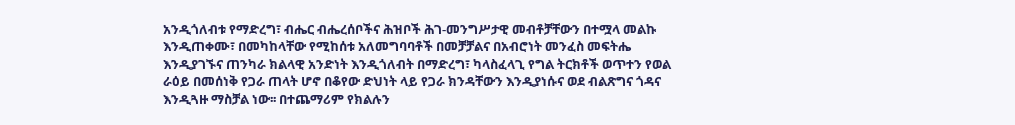አንዲጎለብቱ የማድረግ፣ ብሔር ብሔረሰቦችና ሕዝቦች ሕገ-መንግሥታዊ መብቶቻቸውን በተሟላ መልኩ እንዲጠቀሙ፣ በመካከላቸው የሚከሰቱ አለመግባባቶች በመቻቻልና በአብሮነት መንፈስ መፍትሔ እንዲያገኙና ጠንካራ ክልላዊ አንድነት እንዲጎለብት በማድረግ፣ ካላስፈላጊ የግል ትርክቶች ወጥተን የወል ራዕይ በመሰነቅ የጋራ ጠላት ሆኖ በቆየው ድህነት ላይ የጋራ ክንዳቸውን እንዲያነሱና ወደ ብልጽግና ጎዳና እንዲጓዙ ማስቻል ነው፡፡ በተጨማሪም የክልሉን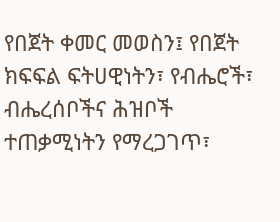የበጀት ቀመር መወስን፤ የበጀት ክፍፍል ፍትሀዊነትን፣ የብሔሮች፣ ብሔረሰቦችና ሕዝቦች ተጠቃሚነትን የማረጋገጥ፣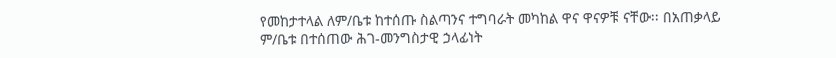የመከታተላል ለም/ቤቱ ከተሰጡ ስልጣንና ተግባራት መካከል ዋና ዋናዎቹ ናቸው፡፡ በአጠቃላይ ም/ቤቱ በተሰጠው ሕገ-መንግስታዊ ኃላፊነት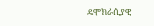ዴሞክራሲያዊ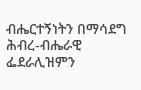ብሔርተኝነትን በማሳደግ ሕብረ-ብሔራዊ ፌደራሊዝምን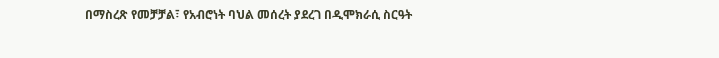በማስረጽ የመቻቻል፣ የአብሮነት ባህል መሰረት ያደረገ በዲሞክራሲ ስርዓት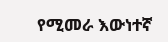የሚመራ እውነተኛ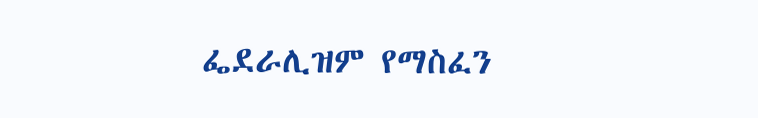ፌደራሊዝም የማስፈን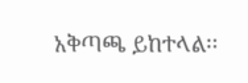አቅጣጫ ይከተላል፡፡